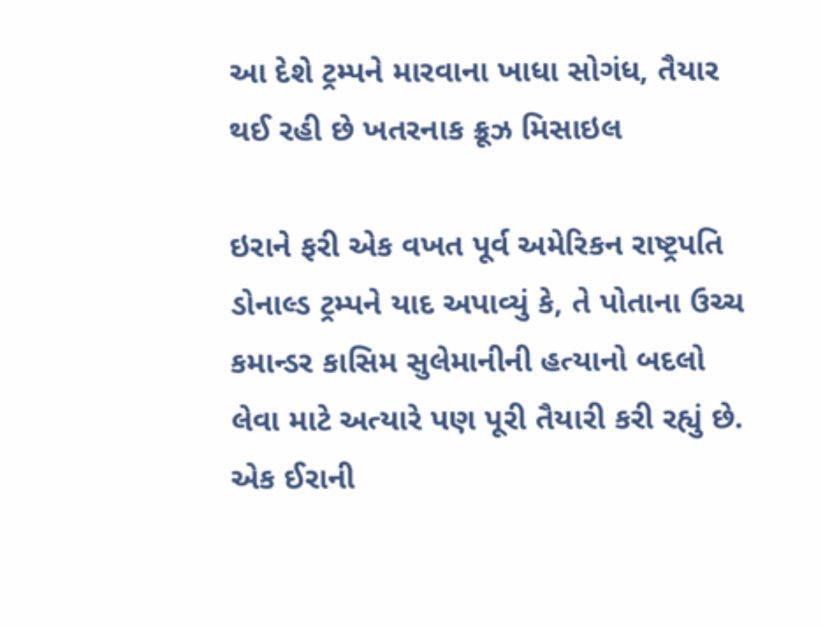આ દેશે ટ્રમ્પને મારવાના ખાધા સોગંધ, તૈયાર થઈ રહી છે ખતરનાક ક્રૂઝ મિસાઇલ

ઇરાને ફરી એક વખત પૂર્વ અમેરિકન રાષ્ટ્રપતિ ડોનાલ્ડ ટ્રમ્પને યાદ અપાવ્યું કે, તે પોતાના ઉચ્ચ કમાન્ડર કાસિમ સુલેમાનીની હત્યાનો બદલો લેવા માટે અત્યારે પણ પૂરી તૈયારી કરી રહ્યું છે. એક ઈરાની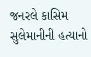જનરલે કાસિમ સુલેમાનીની હત્યાનો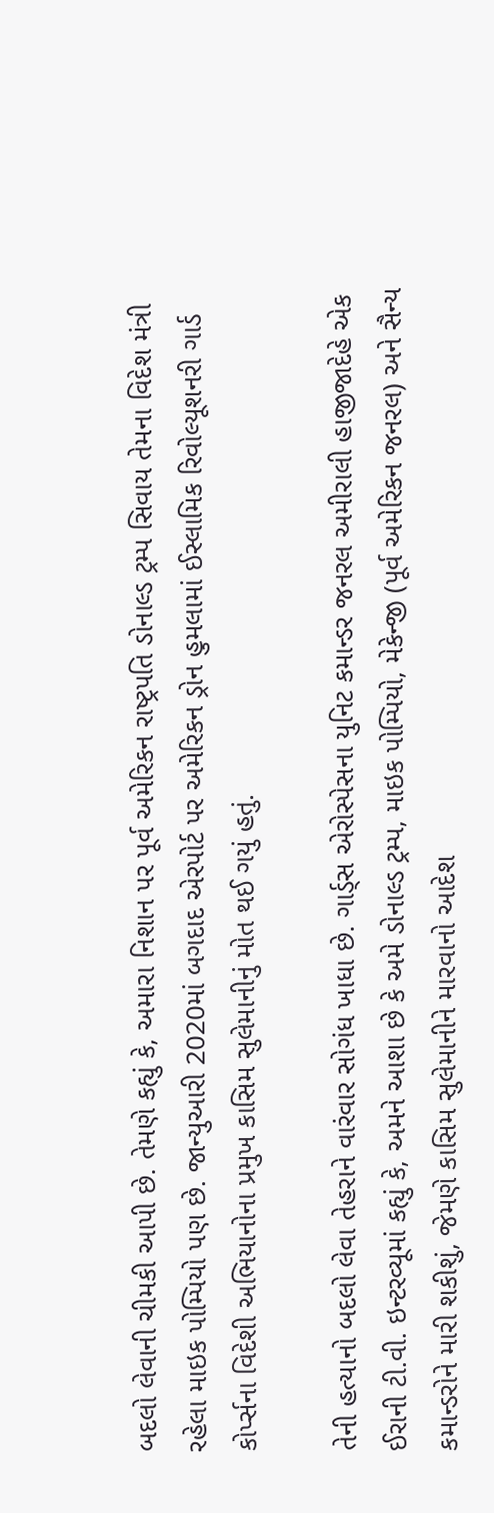બદલો લેવાની ચીમકી આપી છે. તેમણે કહ્યું કે, અમારા નિશાન પર પૂર્વ અમેરિકન રાષ્ટ્રપતિ ડોનાલ્ડ ટ્રમ્પ સિવાય તેમના વિદેશ મંત્રી રહેલા માઇક પોમ્પિયો પણ છે. જાન્યુઆરી 2020માં બગદાદ એરપોર્ટ પર અમેરિકન ડ્રોન હુમલામાં ઈસ્લામિક રિવોલ્યૂશનરી ગાર્ડ કોર્પ્સના વિદેશી અભિયાનોના પ્રમુખ કાસિમ સુલેમાનીનું મોત થઈ ગયું હતું.

તેની હત્યાનો બદલો લેવા તેહરાને વારંવાર સોગંધ ખાધા છે. ગાર્ડ્સ એરોસ્પેસના યુનિટ કમાન્ડર જનરલ અમીરાલી હાજીજાદેહે એક ઈરાની ટી.વી. ઇન્ટરવ્યૂમાં કહ્યું કે, અમને આશા છે કે અમે ડોનાલ્ડ ટ્રમ્પ, માઇક પોમ્પિયો, મેકેન્જી (પૂર્વ અમેરિકન જનરલ) અને સૈન્ય કમાન્ડરોને મારી શકીશું, જેમણે કાસિમ સુલેમાનીને મારવાનો આદેશ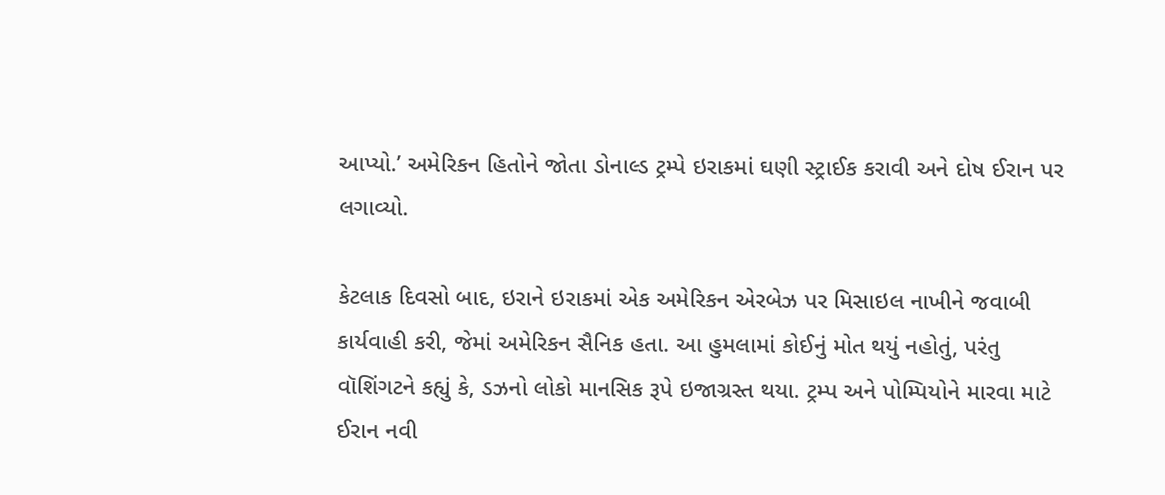આપ્યો.’ અમેરિકન હિતોને જોતા ડોનાલ્ડ ટ્રમ્પે ઇરાકમાં ઘણી સ્ટ્રાઈક કરાવી અને દોષ ઈરાન પર લગાવ્યો.

કેટલાક દિવસો બાદ, ઇરાને ઇરાકમાં એક અમેરિકન એરબેઝ પર મિસાઇલ નાખીને જવાબી કાર્યવાહી કરી, જેમાં અમેરિકન સૈનિક હતા. આ હુમલામાં કોઈનું મોત થયું નહોતું, પરંતુ વૉશિંગટને કહ્યું કે, ડઝનો લોકો માનસિક રૂપે ઇજાગ્રસ્ત થયા. ટ્રમ્પ અને પોમ્પિયોને મારવા માટે ઈરાન નવી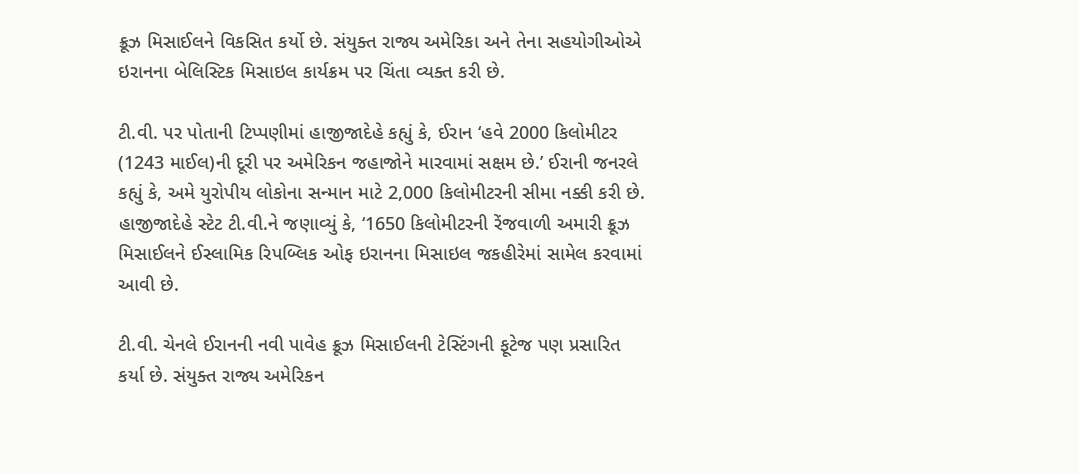ક્રૂઝ મિસાઈલને વિકસિત કર્યો છે. સંયુક્ત રાજ્ય અમેરિકા અને તેના સહયોગીઓએ ઇરાનના બેલિસ્ટિક મિસાઇલ કાર્યક્રમ પર ચિંતા વ્યક્ત કરી છે.

ટી.વી. પર પોતાની ટિપ્પણીમાં હાજીજાદેહે કહ્યું કે, ઈરાન ‘હવે 2000 કિલોમીટર (1243 માઈલ)ની દૂરી પર અમેરિકન જહાજોને મારવામાં સક્ષમ છે.’ ઈરાની જનરલે કહ્યું કે, અમે યુરોપીય લોકોના સન્માન માટે 2,000 કિલોમીટરની સીમા નક્કી કરી છે. હાજીજાદેહે સ્ટેટ ટી.વી.ને જણાવ્યું કે, ‘1650 કિલોમીટરની રેંજવાળી અમારી ક્રૂઝ મિસાઈલને ઈસ્લામિક રિપબ્લિક ઓફ ઇરાનના મિસાઇલ જકહીરેમાં સામેલ કરવામાં આવી છે.

ટી.વી. ચેનલે ઈરાનની નવી પાવેહ ક્રૂઝ મિસાઈલની ટેસ્ટિંગની ફૂટેજ પણ પ્રસારિત કર્યા છે. સંયુક્ત રાજ્ય અમેરિકન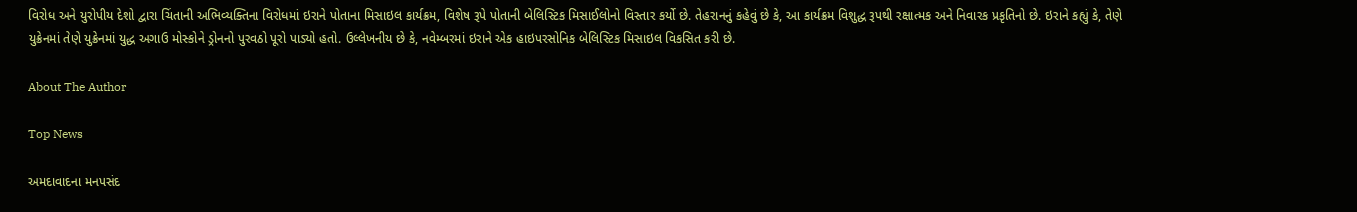વિરોધ અને યુરોપીય દેશો દ્વારા ચિંતાની અભિવ્યક્તિના વિરોધમાં ઇરાને પોતાના મિસાઇલ કાર્યક્રમ, વિશેષ રૂપે પોતાની બેલિસ્ટિક મિસાઈલોનો વિસ્તાર કર્યો છે. તેહરાનનું કહેવું છે કે, આ કાર્યક્રમ વિશુદ્ધ રૂપથી રક્ષાત્મક અને નિવારક પ્રકૃતિનો છે. ઇરાને કહ્યું કે, તેણે યુક્રેનમાં તેણે યુક્રેનમાં યુદ્ધ અગાઉ મોસ્કોને ડ્રોનનો પુરવઠો પૂરો પાડ્યો હતો. ઉલ્લેખનીય છે કે, નવેમ્બરમાં ઇરાને એક હાઇપરસોનિક બેલિસ્ટિક મિસાઇલ વિકસિત કરી છે.

About The Author

Top News

અમદાવાદના મનપસંદ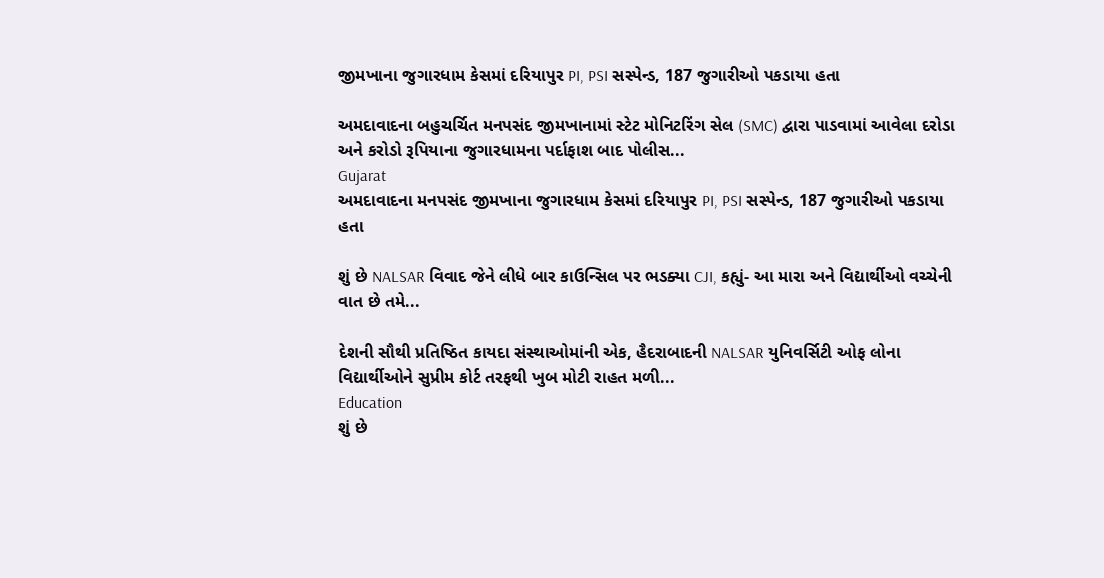જીમખાના જુગારધામ કેસમાં દરિયાપુર PI, PSI સસ્પેન્ડ, 187 જુગારીઓ પકડાયા હતા

અમદાવાદના બહુચર્ચિત મનપસંદ જીમખાનામાં સ્ટેટ મોનિટરિંગ સેલ (SMC) દ્વારા પાડવામાં આવેલા દરોડા અને કરોડો રૂપિયાના જુગારધામના પર્દાફાશ બાદ પોલીસ...
Gujarat
અમદાવાદના મનપસંદ જીમખાના જુગારધામ કેસમાં દરિયાપુર PI, PSI સસ્પેન્ડ, 187 જુગારીઓ પકડાયા હતા

શું છે NALSAR વિવાદ જેને લીધે બાર કાઉન્સિલ પર ભડક્યા CJI, કહ્યું- આ મારા અને વિદ્યાર્થીઓ વચ્ચેની વાત છે તમે...

દેશની સૌથી પ્રતિષ્ઠિત કાયદા સંસ્થાઓમાંની એક, હૈદરાબાદની NALSAR યુનિવર્સિટી ઓફ લોના વિદ્યાર્થીઓને સુપ્રીમ કોર્ટ તરફથી ખુબ મોટી રાહત મળી...
Education
શું છે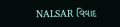NALSAR વિવાદ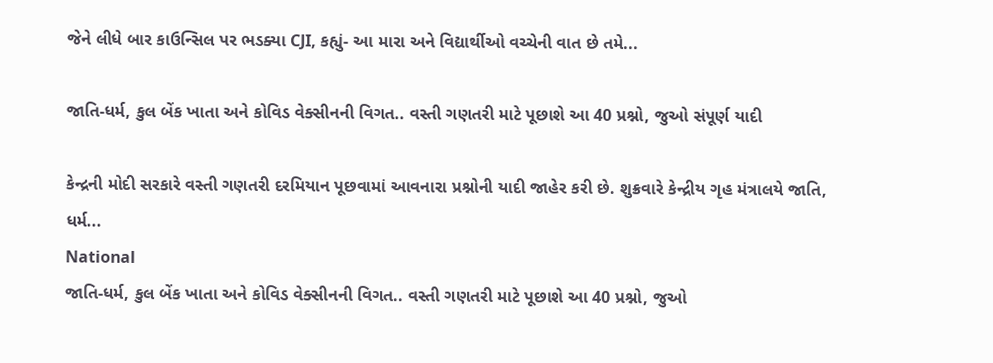જેને લીધે બાર કાઉન્સિલ પર ભડક્યા CJI, કહ્યું- આ મારા અને વિદ્યાર્થીઓ વચ્ચેની વાત છે તમે...

જાતિ-ધર્મ, કુલ બેંક ખાતા અને કોવિડ વેક્સીનની વિગત.. વસ્તી ગણતરી માટે પૂછાશે આ 40 પ્રશ્નો, જુઓ સંપૂર્ણ યાદી

કેન્દ્રની મોદી સરકારે વસ્તી ગણતરી દરમિયાન પૂછવામાં આવનારા પ્રશ્નોની યાદી જાહેર કરી છે. શુક્રવારે કેન્દ્રીય ગૃહ મંત્રાલયે જાતિ, ધર્મ...
National
જાતિ-ધર્મ, કુલ બેંક ખાતા અને કોવિડ વેક્સીનની વિગત.. વસ્તી ગણતરી માટે પૂછાશે આ 40 પ્રશ્નો, જુઓ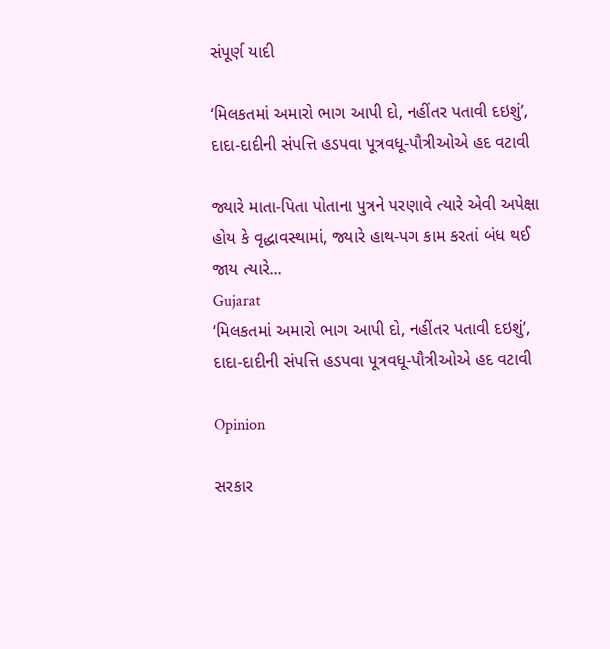સંપૂર્ણ યાદી

‘મિલકતમાં અમારો ભાગ આપી દો, નહીંતર પતાવી દઇશું’, દાદા-દાદીની સંપત્તિ હડપવા પૂત્રવધૂ-પૌત્રીઓએ હદ વટાવી

જ્યારે માતા-પિતા પોતાના પુત્રને પરણાવે ત્યારે એવી અપેક્ષા હોય કે વૃદ્ધાવસ્થામાં, જ્યારે હાથ-પગ કામ કરતાં બંધ થઈ જાય ત્યારે...
Gujarat
‘મિલકતમાં અમારો ભાગ આપી દો, નહીંતર પતાવી દઇશું’, દાદા-દાદીની સંપત્તિ હડપવા પૂત્રવધૂ-પૌત્રીઓએ હદ વટાવી

Opinion

સરકાર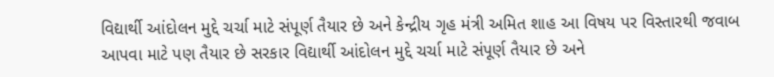વિદ્યાર્થી આંદોલન મુદ્દે ચર્ચા માટે સંપૂર્ણ તૈયાર છે અને કેન્દ્રીય ગૃહ મંત્રી અમિત શાહ આ વિષય પર વિસ્તારથી જવાબ આપવા માટે પણ તૈયાર છે સરકાર વિદ્યાર્થી આંદોલન મુદ્દે ચર્ચા માટે સંપૂર્ણ તૈયાર છે અને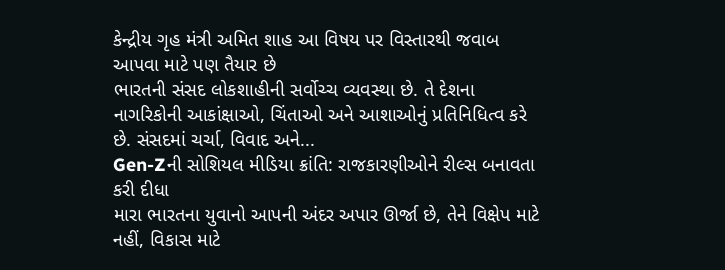કેન્દ્રીય ગૃહ મંત્રી અમિત શાહ આ વિષય પર વિસ્તારથી જવાબ આપવા માટે પણ તૈયાર છે
ભારતની સંસદ લોકશાહીની સર્વોચ્ચ વ્યવસ્થા છે. તે દેશના નાગરિકોની આકાંક્ષાઓ, ચિંતાઓ અને આશાઓનું પ્રતિનિધિત્વ કરે છે. સંસદમાં ચર્ચા, વિવાદ અને...
Gen-Zની સોશિયલ મીડિયા ક્રાંતિ: રાજકારણીઓને રીલ્સ બનાવતા કરી દીધા
મારા ભારતના યુવાનો આપની અંદર અપાર ઊર્જા છે, તેને વિક્ષેપ માટે નહીં, વિકાસ માટે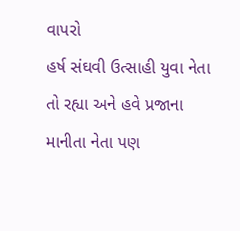વાપરો
હર્ષ સંઘવી ઉત્સાહી યુવા નેતા તો રહ્યા અને હવે પ્રજાના માનીતા નેતા પણ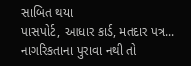સાબિત થયા
પાસપોર્ટ, આધાર કાર્ડ, મતદાર પત્ર... નાગરિકતાના પુરાવા નથી તો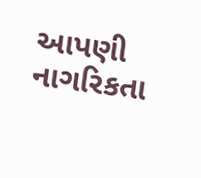આપણી નાગરિકતા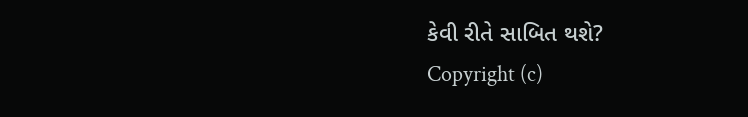કેવી રીતે સાબિત થશે?
Copyright (c)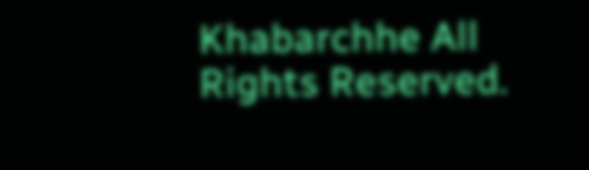Khabarchhe All Rights Reserved.